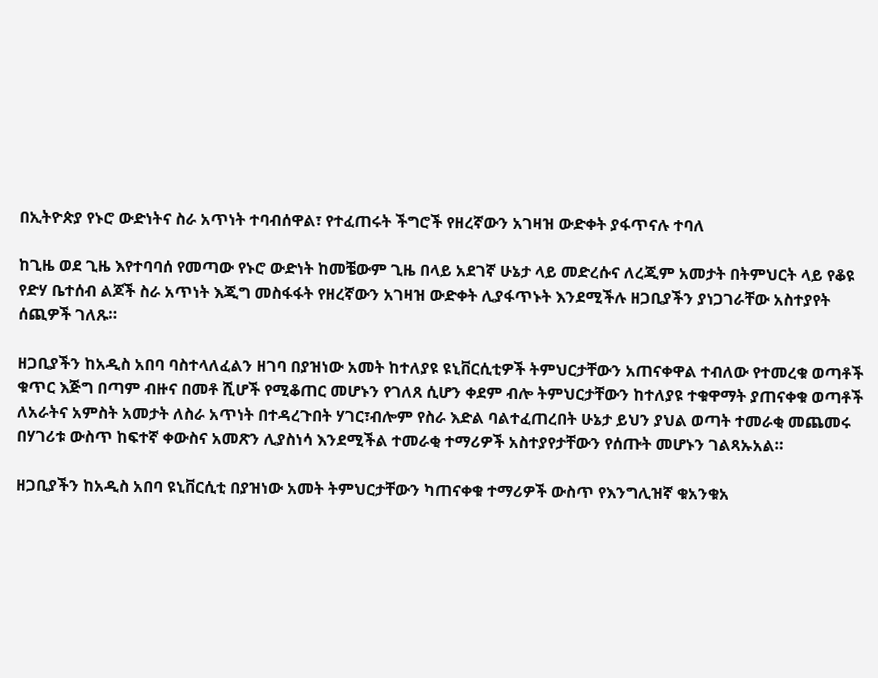በኢትዮጵያ የኑሮ ውድነትና ስራ አጥነት ተባብሰዋል፣ የተፈጠሩት ችግሮች የዘረኛውን አገዛዝ ውድቀት ያፋጥናሉ ተባለ

ከጊዜ ወደ ጊዜ እየተባባሰ የመጣው የኑሮ ውድነት ከመቼውም ጊዜ በላይ አደገኛ ሁኔታ ላይ መድረሱና ለረጂም አመታት በትምህርት ላይ የቆዩ የድሃ ቤተሰብ ልጆች ስራ አጥነት እጂግ መስፋፋት የዘረኛውን አገዛዝ ውድቀት ሊያፋጥኑት እንደሚችሉ ዘጋቢያችን ያነጋገራቸው አስተያየት ሰጪዎች ገለጹ።

ዘጋቢያችን ከአዲስ አበባ ባስተላለፈልን ዘገባ በያዝነው አመት ከተለያዩ ዩኒቨርሲቲዎች ትምህርታቸውን አጠናቀዋል ተብለው የተመረቁ ወጣቶች ቁጥር እጅግ በጣም ብዙና በመቶ ሺሆች የሚቆጠር መሆኑን የገለጸ ሲሆን ቀደም ብሎ ትምህርታቸውን ከተለያዩ ተቁዋማት ያጠናቀቁ ወጣቶች ለአራትና አምስት አመታት ለስራ አጥነት በተዳረጉበት ሃገር፣ብሎም የስራ እድል ባልተፈጠረበት ሁኔታ ይህን ያህል ወጣት ተመራቂ መጨመሩ በሃገሪቱ ውስጥ ከፍተኛ ቀውስና አመጽን ሊያስነሳ እንደሚችል ተመራቂ ተማሪዎች አስተያየታቸውን የሰጡት መሆኑን ገልጻኡአል።

ዘጋቢያችን ከአዲስ አበባ ዩኒቨርሲቲ በያዝነው አመት ትምህርታቸውን ካጠናቀቁ ተማሪዎች ውስጥ የእንግሊዝኛ ቁአንቁአ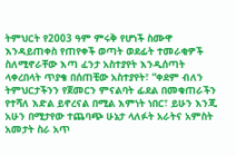ትምህርት የ2003 ዓም ምሩቅ የሆነች ስሙዋ እንዳይጠቀስ የጠየቀች ወጣት ወደፊት ተመራቂዎች ስለሚኖራቸው እጣ ፈንታ አስተያየት እንዲሰጣት ላቀረበላት ጥያቄ በሰጠቺው አስተያየት፣ “ቀደም ብለን ትምህርታችንን የጀመርን ምናልባት ፊደል በመቁጠራችን የተሻለ እድል ይኖረናል በሚል እምነት ነበር፣ ይሁን እንጂ አሁን በሚታየው ተጨባጭ ሁኔታ ላለፉት አራትና አምስት አመታት ስራ አጥ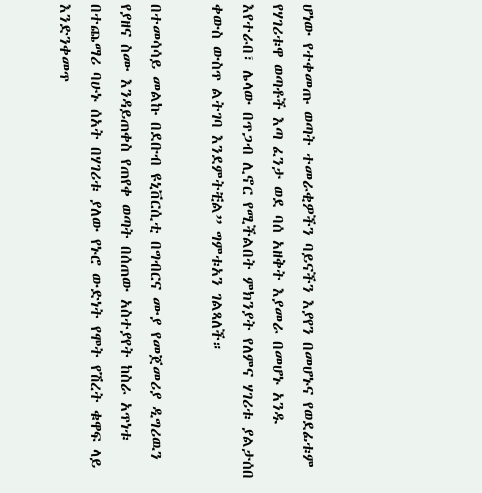ሆነው የተቀመጡ ወጣት ተመራቂዎችን ባይናችን እያየን በመሆኑና የወደፊቱም የሃገሪቱዋ ወጣቶች እጣ ፈንታ ወደ ባሰ አዘቅት እያመራ በመሆኑ አንዱ እየተራበ፣ ሌላው በጥጋብ ሊኖር የሚችልበት ምክንያት የለምና ሃገሪቱ ያልታሰበ ቀውስ ውስጥ ልትገባ እንደምትቺል” ግምቱአን ገልጻለች።

በተመሳሳይ መልኩ በደቡብ ዩኒቨርሲቲ በግብርና ሙያ የመጀመሪያ ዲግሪዉን የያዘና ስሙ እንዳይጠቀስ የጠየቀ ወጣት በሰጠው አስተያየት ከስራ አጥነቱ በተጨማሪ ባሁኑ ሰአት በሃገሪቱ ያለው የኑሮ ውድነት የሞት የሽረት ቁዋፍ ላይ እንድንቀመጥ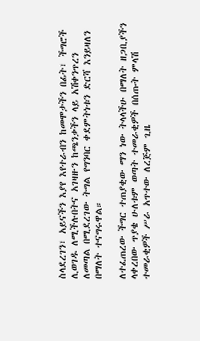ስላደረገን፣ አይናችን እያየ እየተራብን ከመሞታችን በፊት፣ ችግሮች ሊወገዱ ለሚችሉበትና አገዛዙን ከጫንቃችን ላይ አሽቀንጥረን ለመጣል በሚደረገው ትግል የግንባር ቀደምትነቱን ድርሻ እንይዛለን በማለት ተናግሩዋል።

ለተፈጠረው ችግር ተጠያቂው ማን ነው ትላላችሁ በማለት ዘጋቢያችን ላቀረበው ጥያቄ ሁለቱም ወጣት ተመራቂዎች በሰጡት ምላሽ ተመራቂዎች ሥራ አጥተው ለረጅም ጊዜ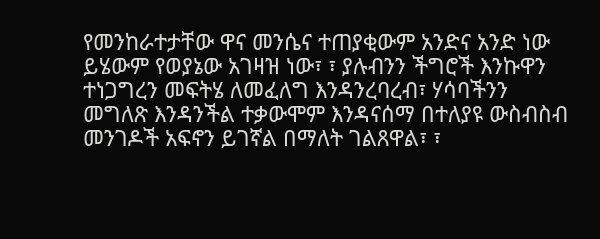የመንከራተታቸው ዋና መንሴና ተጠያቂውም አንድና አንድ ነው ይሄውም የወያኔው አገዛዝ ነው፣ ፣ ያሉብንን ችግሮች እንኩዋን ተነጋግረን መፍትሄ ለመፈለግ እንዳንረባረብ፣ ሃሳባችንን መግለጽ እንዳንችል ተቃውሞም እንዳናሰማ በተለያዩ ውስብስብ መንገዶች አፍኖን ይገኛል በማለት ገልጸዋል፣ ፣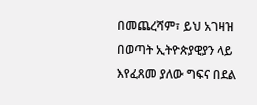በመጨረሻም፣ ይህ አገዛዝ በወጣት ኢትዮጵያዊያን ላይ እየፈጸመ ያለው ግፍና በደል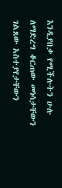እንዲያበቃ የሚችሉትን ሁሉ ለማድረግ ቆርጠው መነሳታቸውን ገልጸው አስተያየታቸውን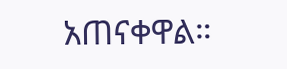አጠናቀዋል።